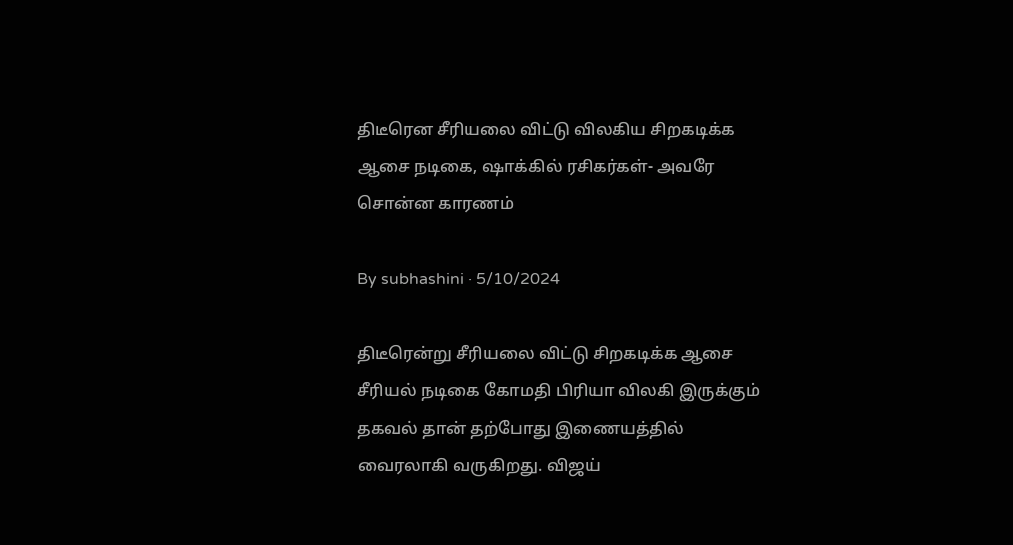திடீரென சீரியலை விட்டு விலகிய சிறகடிக்க ஆசை நடிகை, ஷாக்கில் ரசிகர்கள்- அவரே சொன்ன காரணம்

By subhashini · 5/10/2024

திடீரென்று சீரியலை விட்டு சிறகடிக்க ஆசை சீரியல் நடிகை கோமதி பிரியா விலகி இருக்கும் தகவல் தான் தற்போது இணையத்தில் வைரலாகி வருகிறது. விஜய்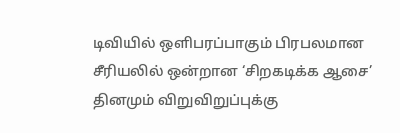டிவியில் ஒளிபரப்பாகும் பிரபலமான சீரியலில் ஒன்றான ‘சிறகடிக்க ஆசை’ தினமும் விறுவிறுப்புக்கு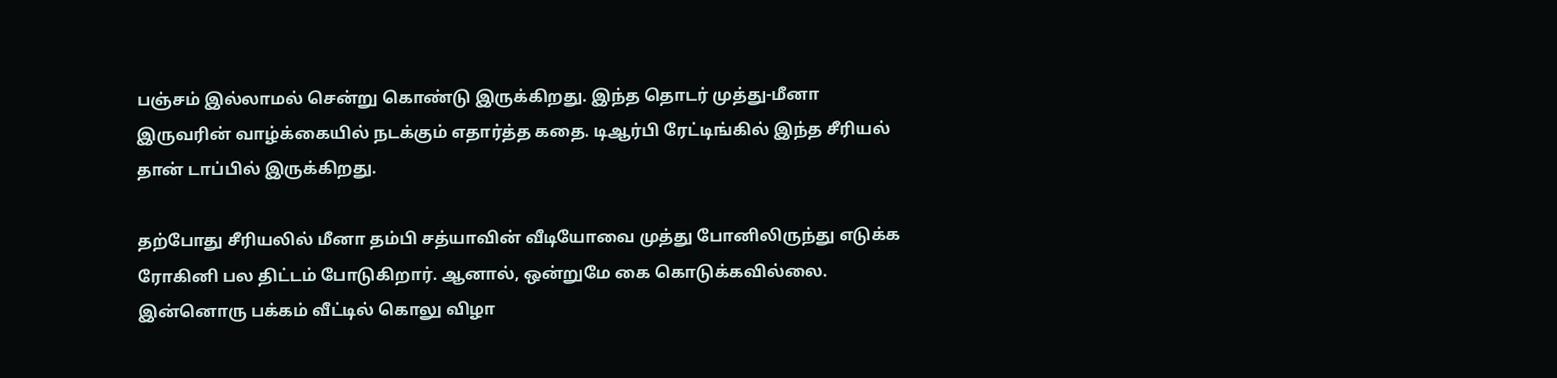பஞ்சம் இல்லாமல் சென்று கொண்டு இருக்கிறது. இந்த தொடர் முத்து-மீனா இருவரின் வாழ்க்கையில் நடக்கும் எதார்த்த கதை. டிஆர்பி ரேட்டிங்கில் இந்த சீரியல் தான் டாப்பில் இருக்கிறது.

தற்போது சீரியலில் மீனா தம்பி சத்யாவின் வீடியோவை முத்து போனிலிருந்து எடுக்க ரோகினி பல திட்டம் போடுகிறார். ஆனால், ஒன்றுமே கை கொடுக்கவில்லை. இன்னொரு பக்கம் வீட்டில் கொலு விழா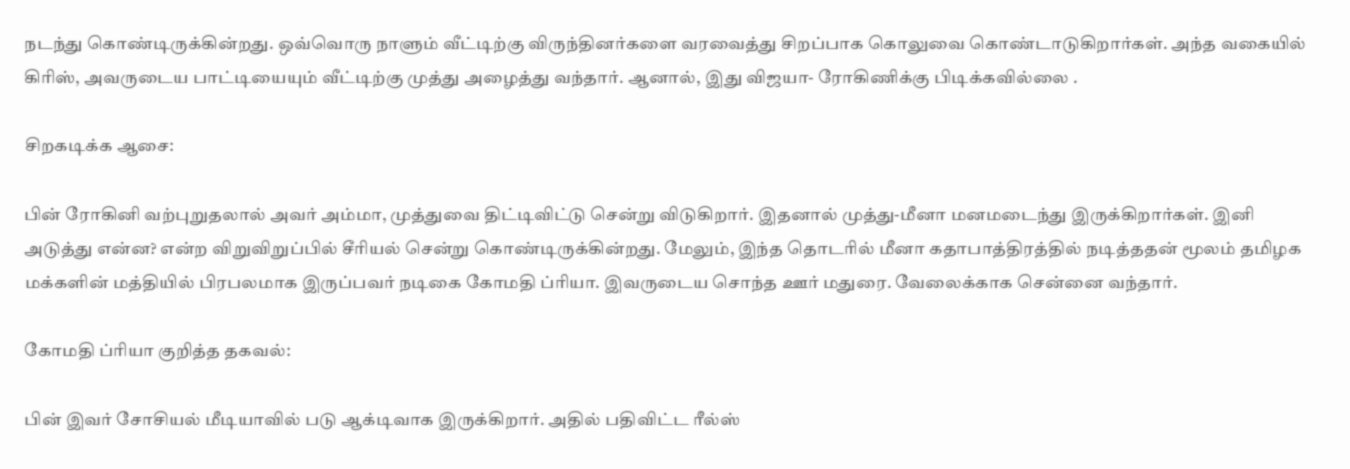நடந்து கொண்டிருக்கின்றது. ஒவ்வொரு நாளும் வீட்டிற்கு விருந்தினர்களை வரவைத்து சிறப்பாக கொலுவை கொண்டாடுகிறார்கள். அந்த வகையில் கிரிஸ், அவருடைய பாட்டியையும் வீட்டிற்கு முத்து அழைத்து வந்தார். ஆனால், இது விஜயா- ரோகிணிக்கு பிடிக்கவில்லை .

சிறகடிக்க ஆசை:

பின் ரோகினி வற்புறுதலால் அவர் அம்மா, முத்துவை திட்டிவிட்டு சென்று விடுகிறார். இதனால் முத்து-மீனா மனமடைந்து இருக்கிறார்கள். இனி அடுத்து என்ன? என்ற விறுவிறுப்பில் சீரியல் சென்று கொண்டிருக்கின்றது. மேலும், இந்த தொடரில் மீனா கதாபாத்திரத்தில் நடித்ததன் மூலம் தமிழக மக்களின் மத்தியில் பிரபலமாக இருப்பவர் நடிகை கோமதி ப்ரியா. இவருடைய சொந்த ஊர் மதுரை. வேலைக்காக சென்னை வந்தார்.

கோமதி ப்ரியா குறித்த தகவல்:

பின் இவர் சோசியல் மீடியாவில் படு ஆக்டிவாக இருக்கிறார். அதில் பதிவிட்ட ரீல்ஸ்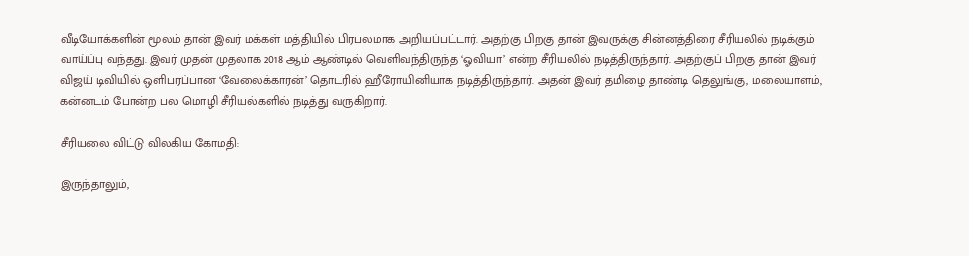வீடியோக்களின் மூலம் தான் இவர் மக்கள் மத்தியில் பிரபலமாக அறியப்பட்டார். அதற்கு பிறகு தான் இவருக்கு சின்னத்திரை சீரியலில் நடிக்கும் வாய்ப்பு வந்தது. இவர் முதன் முதலாக 2018 ஆம் ஆண்டில் வெளிவந்திருந்த ‘ஓவியா’ என்ற சீரியலில் நடித்திருந்தார். அதற்குப் பிறகு தான் இவர் விஜய் டிவியில் ஒளிபரப்பான ‘வேலைக்காரன்’ தொடரில் ஹீரோயினியாக நடித்திருந்தார். அதன் இவர் தமிழை தாண்டி தெலுங்கு, மலையாளம், கன்னடம் போன்ற பல மொழி சீரியல்களில் நடித்து வருகிறார்.

சீரியலை விட்டு விலகிய கோமதி:

இருந்தாலும்,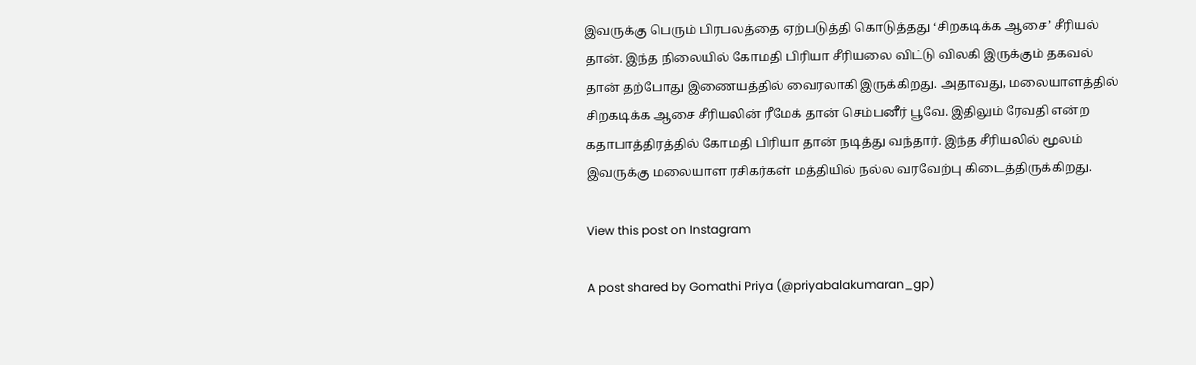இவருக்கு பெரும் பிரபலத்தை ஏற்படுத்தி கொடுத்தது ‘சிறகடிக்க ஆசை’ சீரியல் தான். இந்த நிலையில் கோமதி பிரியா சீரியலை விட்டு விலகி இருக்கும் தகவல் தான் தற்போது இணையத்தில் வைரலாகி இருக்கிறது. அதாவது, மலையாளத்தில் சிறகடிக்க ஆசை சீரியலின் ரீமேக் தான் செம்பனீர் பூவே. இதிலும் ரேவதி என்ற கதாபாத்திரத்தில் கோமதி பிரியா தான் நடித்து வந்தார். இந்த சீரியலில் மூலம் இவருக்கு மலையாள ரசிகர்கள் மத்தியில் நல்ல வரவேற்பு கிடைத்திருக்கிறது.

View this post on Instagram

A post shared by Gomathi Priya (@priyabalakumaran_gp)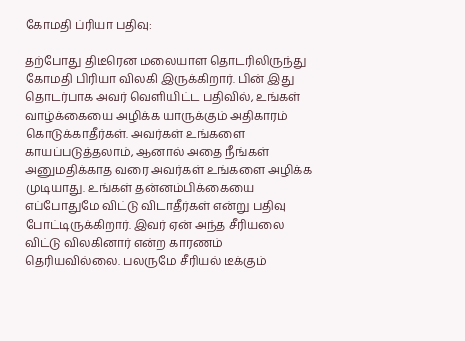கோமதி ப்ரியா பதிவு:

தற்போது திடீரென மலையாள தொடரிலிருந்து கோமதி பிரியா விலகி இருக்கிறார். பின் இது தொடர்பாக அவர் வெளியிட்ட பதிவில், உங்கள் வாழ்க்கையை அழிக்க யாருக்கும் அதிகாரம் கொடுக்காதீர்கள். அவர்கள் உங்களை காயப்படுத்தலாம், ஆனால் அதை நீங்கள் அனுமதிக்காத வரை அவர்கள் உங்களை அழிக்க முடியாது. உங்கள் தன்னம்பிக்கையை எப்போதுமே விட்டு விடாதீர்கள் என்று பதிவு போட்டிருக்கிறார். இவர் ஏன் அந்த சீரியலை விட்டு விலகினார் என்ற காரணம் தெரியவில்லை. பலருமே சீரியல் டீக்கும்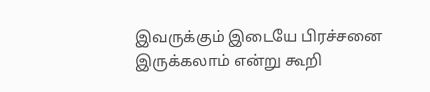இவருக்கும் இடையே பிரச்சனை இருக்கலாம் என்று கூறி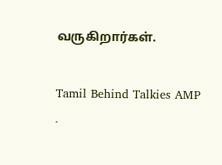வருகிறார்கள்.

Tamil Behind Talkies AMP ·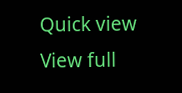Quick view
View full